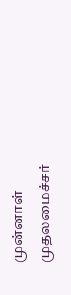முன்னாள் முதலமைச்சர்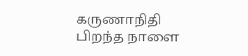கருணாநிதி பிறந்த நாளை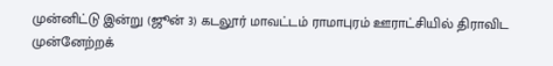முன்னிட்டு இன்று (ஜூன் 3) கடலூர் மாவட்டம் ராமாபுரம் ஊராட்சியில் திராவிட முன்னேற்றக்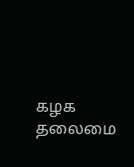கழக தலைமை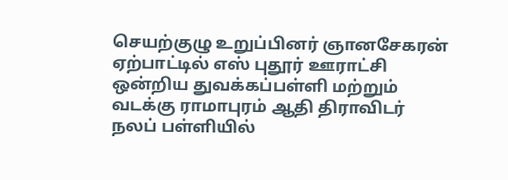செயற்குழு உறுப்பினர் ஞானசேகரன் ஏற்பாட்டில் எஸ் புதூர் ஊராட்சி ஒன்றிய துவக்கப்பள்ளி மற்றும் வடக்கு ராமாபுரம் ஆதி திராவிடர் நலப் பள்ளியில்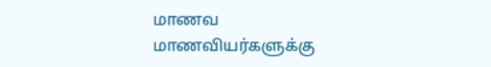மாணவ மாணவியர்களுக்கு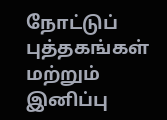நோட்டுப் புத்தகங்கள் மற்றும் இனிப்பு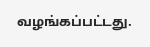வழங்கப்பட்டது.